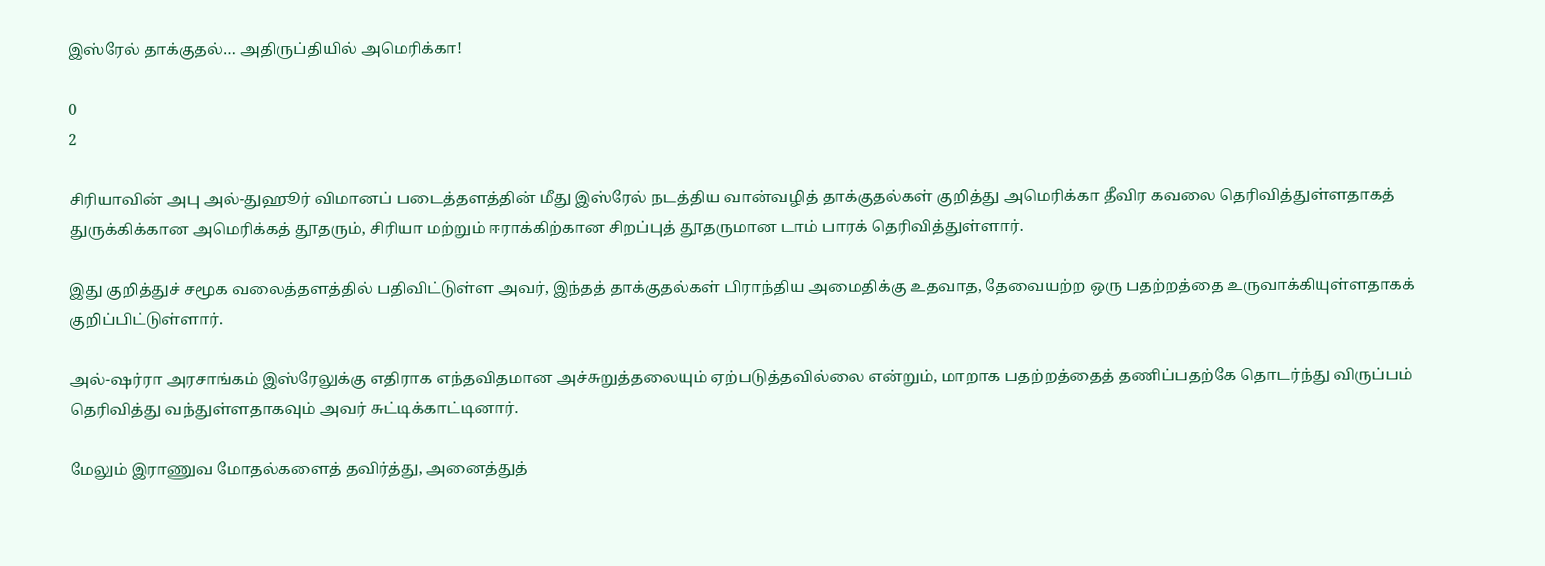இஸ்ரேல் தாக்குதல்… அதிருப்தியில் அமெரிக்கா!

0
2

சிரியாவின் அபு அல்-துஹூர் விமானப் படைத்தளத்தின் மீது இஸ்ரேல் நடத்திய வான்வழித் தாக்குதல்கள் குறித்து அமெரிக்கா தீவிர கவலை தெரிவித்துள்ளதாகத் துருக்கிக்கான அமெரிக்கத் தூதரும், சிரியா மற்றும் ஈராக்கிற்கான சிறப்புத் தூதருமான டாம் பாரக் தெரிவித்துள்ளார்.

இது குறித்துச் சமூக வலைத்தளத்தில் பதிவிட்டுள்ள அவர், இந்தத் தாக்குதல்கள் பிராந்திய அமைதிக்கு உதவாத, தேவையற்ற ஒரு பதற்றத்தை உருவாக்கியுள்ளதாகக் குறிப்பிட்டுள்ளார்.

அல்-ஷர்ரா அரசாங்கம் இஸ்ரேலுக்கு எதிராக எந்தவிதமான அச்சுறுத்தலையும் ஏற்படுத்தவில்லை என்றும், மாறாக பதற்றத்தைத் தணிப்பதற்கே தொடர்ந்து விருப்பம் தெரிவித்து வந்துள்ளதாகவும் அவர் சுட்டிக்காட்டினார்.

மேலும் இராணுவ மோதல்களைத் தவிர்த்து, அனைத்துத்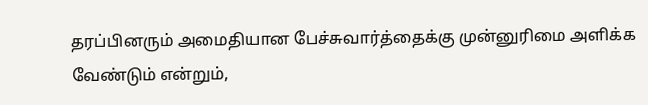தரப்பினரும் அமைதியான பேச்சுவார்த்தைக்கு முன்னுரிமை அளிக்க வேண்டும் என்றும்,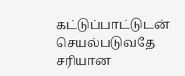கட்டுப்பாட்டுடன் செயல்படுவதே சரியான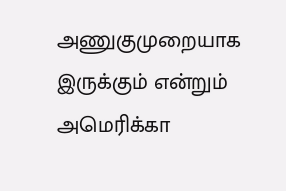அணுகுமுறையாக இருக்கும் என்றும் அமெரிக்கா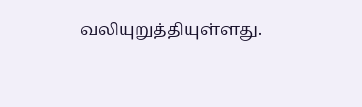வலியுறுத்தியுள்ளது.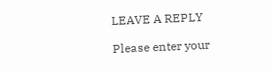LEAVE A REPLY

Please enter your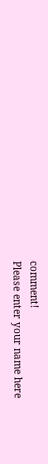comment!
Please enter your name here